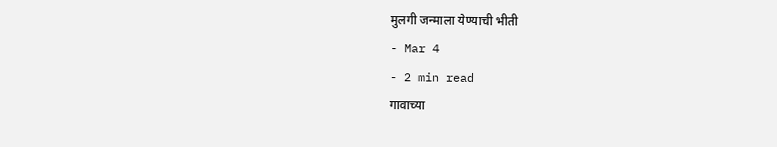मुलगी जन्माला येण्याची भीती
- Mar 4
- 2 min read
गावाच्या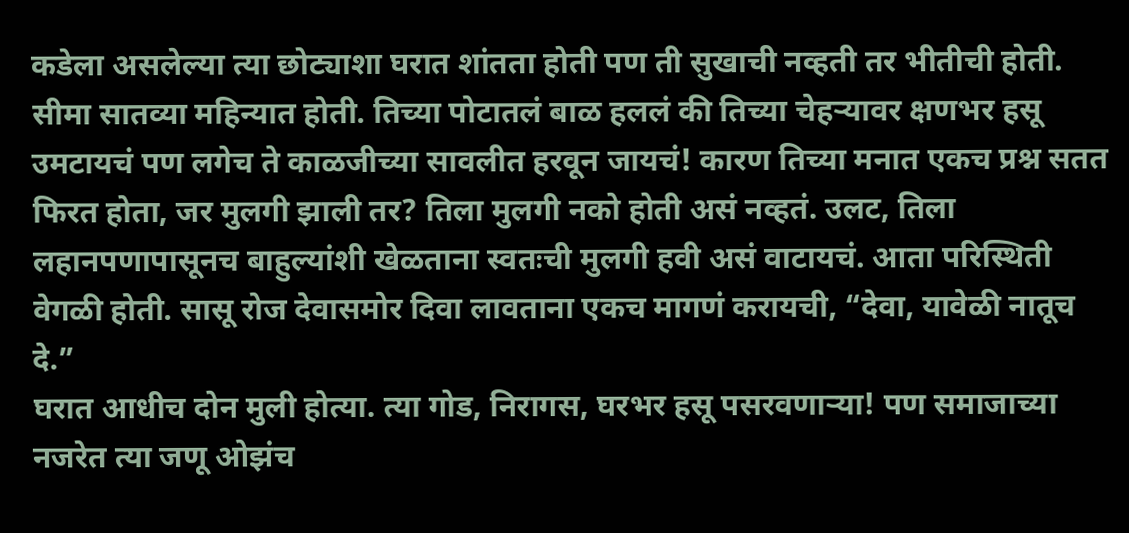कडेला असलेल्या त्या छोट्याशा घरात शांतता होती पण ती सुखाची नव्हती तर भीतीची होती. सीमा सातव्या महिन्यात होती. तिच्या पोटातलं बाळ हललं की तिच्या चेहऱ्यावर क्षणभर हसू उमटायचं पण लगेच ते काळजीच्या सावलीत हरवून जायचं! कारण तिच्या मनात एकच प्रश्न सतत फिरत होता, जर मुलगी झाली तर? तिला मुलगी नको होती असं नव्हतं. उलट, तिला लहानपणापासूनच बाहुल्यांशी खेळताना स्वतःची मुलगी हवी असं वाटायचं. आता परिस्थिती वेगळी होती. सासू रोज देवासमोर दिवा लावताना एकच मागणं करायची, “देवा, यावेळी नातूच दे.”
घरात आधीच दोन मुली होत्या. त्या गोड, निरागस, घरभर हसू पसरवणाऱ्या! पण समाजाच्या नजरेत त्या जणू ओझंच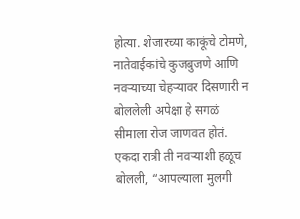होत्या. शेजारच्या काकूंचे टोमणे, नातेवाईकांचे कुजबुजणे आणि नवऱ्याच्या चेहऱ्यावर दिसणारी न बोललेली अपेक्षा हे सगळं सीमाला रोज जाणवत होतं.
एकदा रात्री ती नवऱ्याशी हळूच बोलली, “आपल्याला मुलगी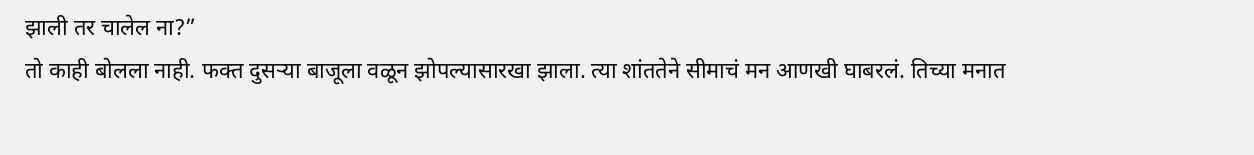झाली तर चालेल ना?”
तो काही बोलला नाही. फक्त दुसऱ्या बाजूला वळून झोपल्यासारखा झाला. त्या शांततेने सीमाचं मन आणखी घाबरलं. तिच्या मनात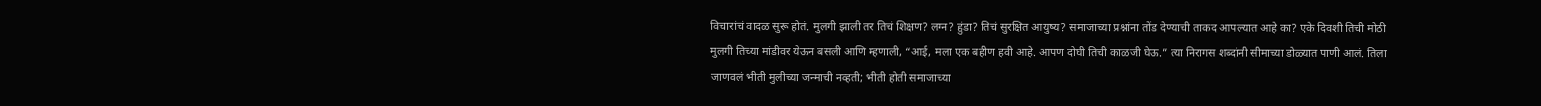विचारांचं वादळ सुरू होतं. मुलगी झाली तर तिचं शिक्षण? लग्न? हुंडा? तिचं सुरक्षित आयुष्य? समाजाच्या प्रश्नांना तोंड देण्याची ताकद आपल्यात आहे का? एके दिवशी तिची मोठी मुलगी तिच्या मांडीवर येऊन बसली आणि म्हणाली, “आई, मला एक बहीण हवी आहे. आपण दोघी तिची काळजी घेऊ.” त्या निरागस शब्दांनी सीमाच्या डोळ्यात पाणी आलं. तिला जाणवलं भीती मुलीच्या जन्माची नव्हती; भीती होती समाजाच्या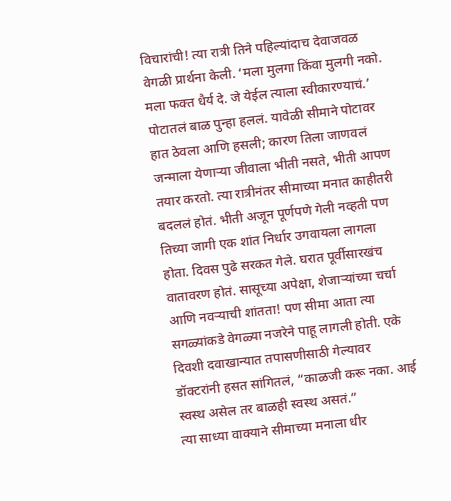विचारांची! त्या रात्री तिने पहिल्यांदाच देवाजवळ वेगळी प्रार्थना केली. ‘मला मुलगा किंवा मुलगी नको. मला फक्त धैर्य दे. जे येईल त्याला स्वीकारण्याचं.’
पोटातलं बाळ पुन्हा हललं. यावेळी सीमाने पोटावर हात ठेवला आणि हसली; कारण तिला जाणवलं जन्माला येणाऱ्या जीवाला भीती नसते, भीती आपण तयार करतो. त्या रात्रीनंतर सीमाच्या मनात काहीतरी बदललं होतं. भीती अजून पूर्णपणे गेली नव्हती पण तिच्या जागी एक शांत निर्धार उगवायला लागला होता. दिवस पुढे सरकत गेले. घरात पूर्वीसारखंच वातावरण होतं. सासूच्या अपेक्षा, शेजाऱ्यांच्या चर्चा आणि नवऱ्याची शांतता! पण सीमा आता त्या सगळ्यांकडे वेगळ्या नजरेने पाहू लागली होती. एके दिवशी दवाखान्यात तपासणीसाठी गेल्यावर डॉक्टरांनी हसत सांगितलं, “काळजी करू नका. आई स्वस्थ असेल तर बाळही स्वस्थ असतं.”
त्या साध्या वाक्याने सीमाच्या मनाला धीर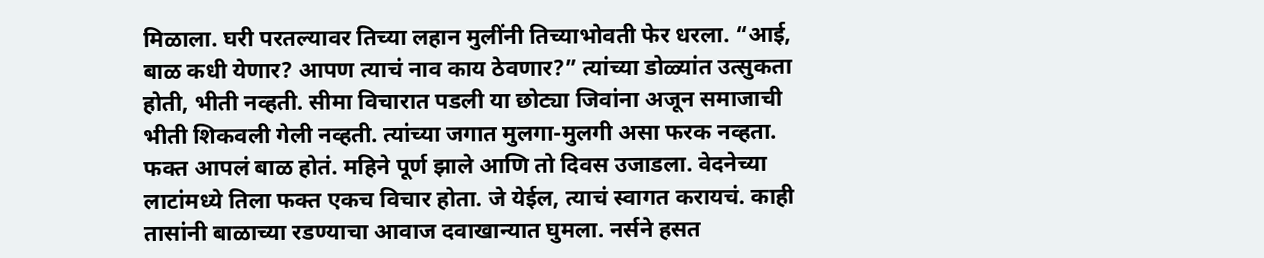मिळाला. घरी परतल्यावर तिच्या लहान मुलींनी तिच्याभोवती फेर धरला. “आई, बाळ कधी येणार? आपण त्याचं नाव काय ठेवणार?” त्यांच्या डोळ्यांत उत्सुकता होती, भीती नव्हती. सीमा विचारात पडली या छोट्या जिवांना अजून समाजाची भीती शिकवली गेली नव्हती. त्यांच्या जगात मुलगा-मुलगी असा फरक नव्हता. फक्त आपलं बाळ होतं. महिने पूर्ण झाले आणि तो दिवस उजाडला. वेदनेच्या लाटांमध्ये तिला फक्त एकच विचार होता. जे येईल, त्याचं स्वागत करायचं. काही तासांनी बाळाच्या रडण्याचा आवाज दवाखान्यात घुमला. नर्सने हसत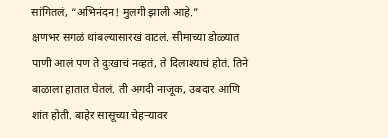सांगितलं, “अभिनंदन! मुलगी झाली आहे.”
क्षणभर सगळं थांबल्यासारखं वाटलं. सीमाच्या डोळ्यात पाणी आलं पण ते दुःखाचं नव्हतं, ते दिलाश्याचं होतं. तिने बाळाला हातात घेतलं. ती अगदी नाजूक, उबदार आणि शांत होती. बाहेर सासूच्या चेहऱ्यावर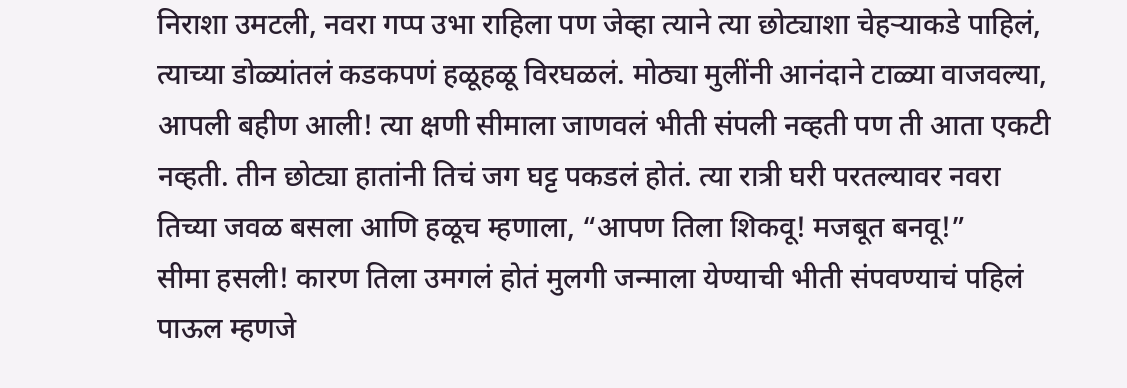निराशा उमटली, नवरा गप्प उभा राहिला पण जेव्हा त्याने त्या छोट्याशा चेहऱ्याकडे पाहिलं, त्याच्या डोळ्यांतलं कडकपणं हळूहळू विरघळलं. मोठ्या मुलींनी आनंदाने टाळ्या वाजवल्या, आपली बहीण आली! त्या क्षणी सीमाला जाणवलं भीती संपली नव्हती पण ती आता एकटी नव्हती. तीन छोट्या हातांनी तिचं जग घट्ट पकडलं होतं. त्या रात्री घरी परतल्यावर नवरा तिच्या जवळ बसला आणि हळूच म्हणाला, “आपण तिला शिकवू! मजबूत बनवू!”
सीमा हसली! कारण तिला उमगलं होतं मुलगी जन्माला येण्याची भीती संपवण्याचं पहिलं पाऊल म्हणजे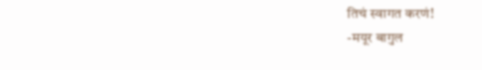तिचं स्वागत करणं!
-मयूर बागुल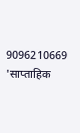9096210669
'साप्ताहिक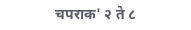चपराक' २ ते ८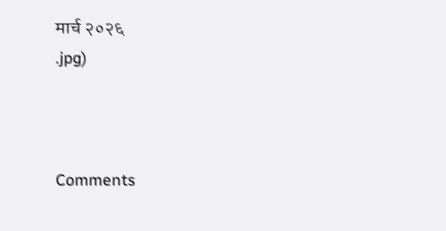मार्च २०२६
.jpg)



Comments